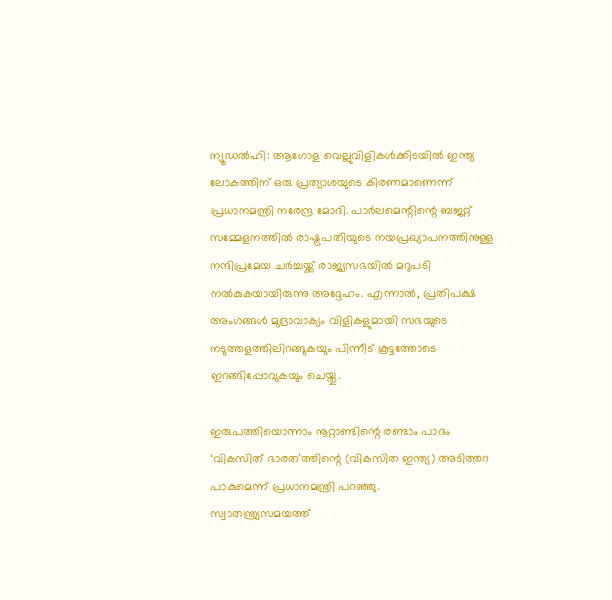ന്യൂഡൽഹി: ആഗോള വെല്ലുവിളികൾക്കിടയിൽ ഇന്ത്യ ലോകത്തിന് ഒരു പ്രത്യാശയുടെ കിരണമാണെന്ന് പ്രധാനമന്ത്രി നരേന്ദ്ര മോദി. പാർലമെന്റിന്റെ ബജറ്റ് സമ്മേളനത്തിൽ രാഷ്ട്രപതിയുടെ നയപ്രഖ്യാപനത്തിനുള്ള നന്ദിപ്രമേയ ചർച്ചയ്ക്ക് രാജ്യസഭയിൽ മറുപടി നൽകുകയായിരുന്നു അദ്ദേഹം. എന്നാൽ, പ്രതിപക്ഷ അംഗങ്ങൾ മുദ്രാവാക്യം വിളികളുമായി സഭയുടെ നടുത്തളത്തിലിറങ്ങുകയും പിന്നീട് കൂട്ടത്തോടെ ഇറങ്ങിപ്പോവുകയും ചെയ്തു.

ഇരുപത്തിയൊന്നാം നൂറ്റാണ്ടിന്റെ രണ്ടാം പാദം ‘വികസിത് ഭാരത’ത്തിന്റെ (വികസിത ഇന്ത്യ) അടിത്തറ പാകുമെന്ന് പ്രധാനമന്ത്രി പറഞ്ഞു.
സ്വാതന്ത്ര്യസമയത്ത്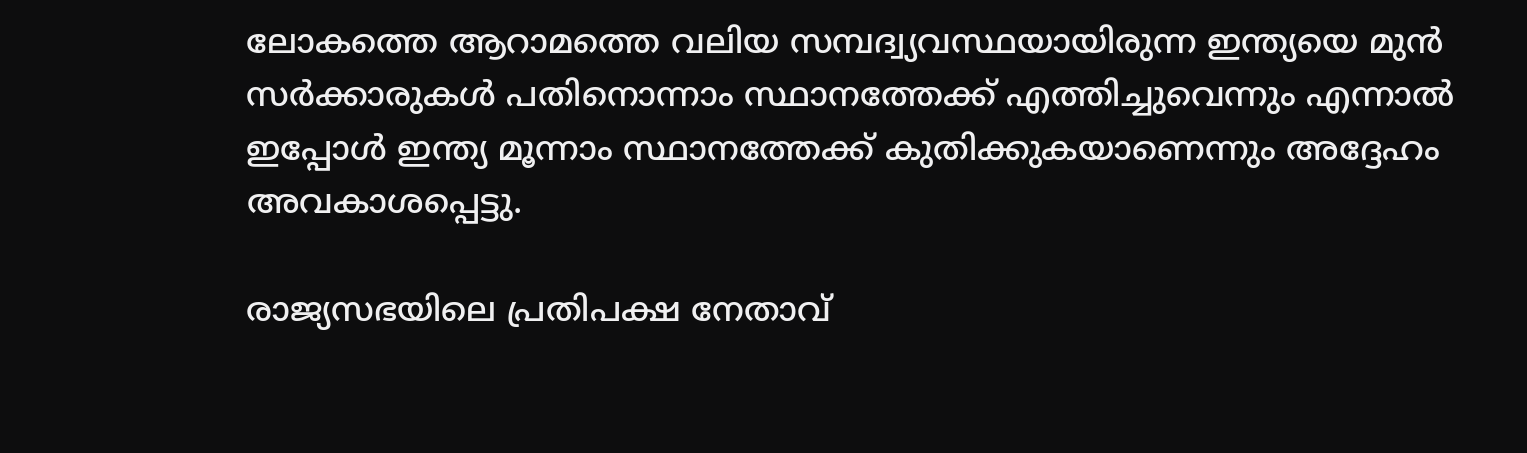ലോകത്തെ ആറാമത്തെ വലിയ സമ്പദ്വ്യവസ്ഥയായിരുന്ന ഇന്ത്യയെ മുൻ സർക്കാരുകൾ പതിനൊന്നാം സ്ഥാനത്തേക്ക് എത്തിച്ചുവെന്നും എന്നാൽ ഇപ്പോൾ ഇന്ത്യ മൂന്നാം സ്ഥാനത്തേക്ക് കുതിക്കുകയാണെന്നും അദ്ദേഹം അവകാശപ്പെട്ടു.

രാജ്യസഭയിലെ പ്രതിപക്ഷ നേതാവ്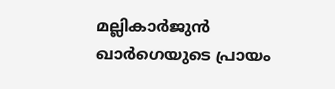മല്ലികാർജുൻ ഖാർഗെയുടെ പ്രായം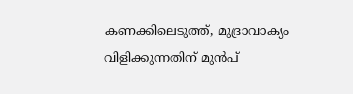കണക്കിലെടുത്ത്, മുദ്രാവാക്യം വിളിക്കുന്നതിന് മുൻപ്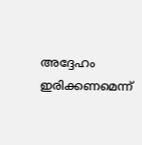അദ്ദേഹം ഇരിക്കണമെന്ന്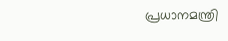പ്രധാനമന്ത്രി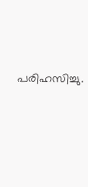പരിഹസിച്ചു.